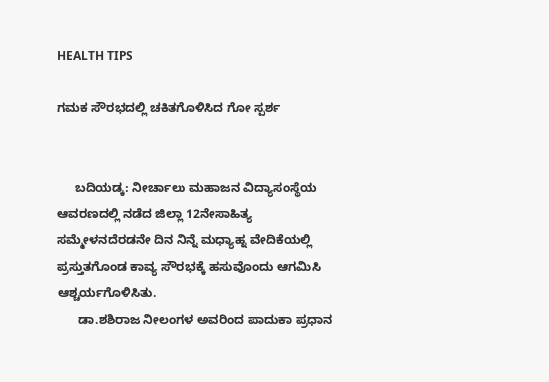HEALTH TIPS

ಗಮಕ ಸೌರಭದಲ್ಲಿ ಚಕಿತಗೊಳಿಸಿದ ಗೋ ಸ್ಪರ್ಶ


     ಬದಿಯಡ್ಕ: ನೀರ್ಚಾಲು ಮಹಾಜನ ವಿದ್ಯಾಸಂಸ್ಥೆಯ ಆವರಣದಲ್ಲಿ ನಡೆದ ಜಿಲ್ಲಾ 12ನೇಸಾಹಿತ್ಯ ಸಮ್ಮೇಳನದೆರಡನೇ ದಿನ ನಿನ್ನೆ ಮಧ್ಯಾಹ್ನ ವೇದಿಕೆಯಲ್ಲಿ ಪ್ರಸ್ತುತಗೊಂಡ ಕಾವ್ಯ ಸೌರಭಕ್ಕೆ ಹಸುವೊಂದು ಆಗಮಿಸಿ ಆಶ್ಚರ್ಯಗೊಳಿಸಿತು.
      ಡಾ.ಶಶಿರಾಜ ನೀಲಂಗಳ ಅವರಿಂದ ಪಾದುಕಾ ಪ್ರಧಾನ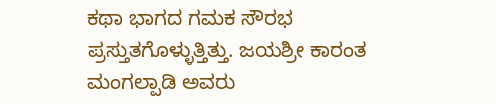ಕಥಾ ಭಾಗದ ಗಮಕ ಸೌರಭ ಪ್ರಸ್ತುತಗೊಳ್ಳುತ್ತಿತ್ತು. ಜಯಶ್ರೀ ಕಾರಂತ ಮಂಗಲ್ಪಾಡಿ ಅವರು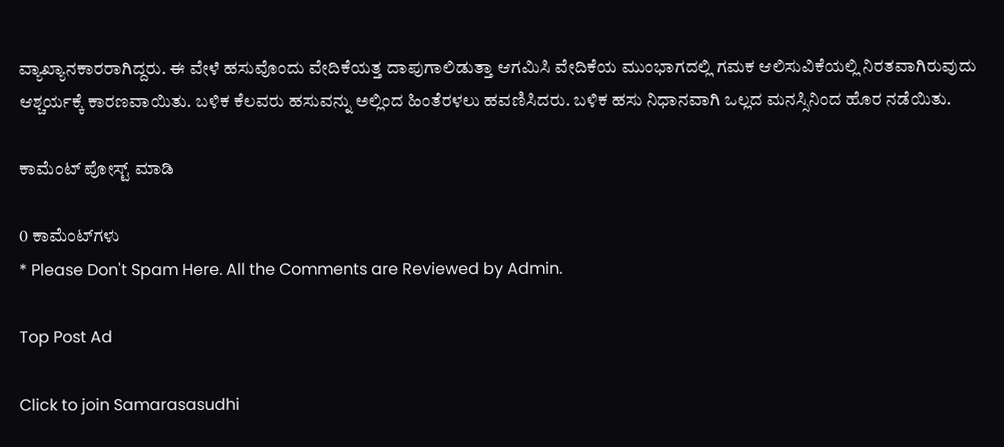ವ್ಯಾಖ್ಯಾನಕಾರರಾಗಿದ್ದರು. ಈ ವೇಳೆ ಹಸುವೊಂದು ವೇದಿಕೆಯತ್ತ ದಾಪುಗಾಲಿಡುತ್ತಾ ಆಗಮಿಸಿ ವೇದಿಕೆಯ ಮುಂಭಾಗದಲ್ಲಿ ಗಮಕ ಆಲಿಸುವಿಕೆಯಲ್ಲಿ ನಿರತವಾಗಿರುವುದು ಆಶ್ಚರ್ಯಕ್ಕೆ ಕಾರಣವಾಯಿತು. ಬಳಿಕ ಕೆಲವರು ಹಸುವನ್ನು ಅಲ್ಲಿಂದ ಹಿಂತೆರಳಲು ಹವಣಿಸಿದರು. ಬಳಿಕ ಹಸು ನಿಧಾನವಾಗಿ ಒಲ್ಲದ ಮನಸ್ಸಿನಿಂದ ಹೊರ ನಡೆಯಿತು.

ಕಾಮೆಂಟ್‌‌ ಪೋಸ್ಟ್‌ ಮಾಡಿ

0 ಕಾಮೆಂಟ್‌ಗಳು
* Please Don't Spam Here. All the Comments are Reviewed by Admin.

Top Post Ad

Click to join Samarasasudhi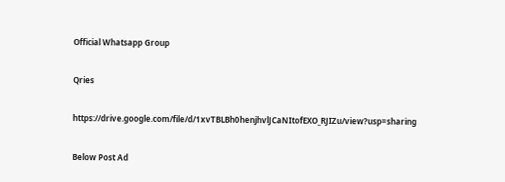Official Whatsapp Group

Qries

https://drive.google.com/file/d/1xvTBLBh0henjhvlJCaNItofEXO_RJIZu/view?usp=sharing

Below Post Ad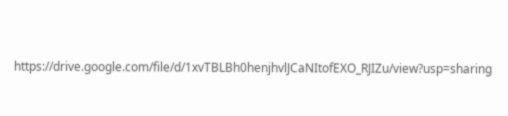https://drive.google.com/file/d/1xvTBLBh0henjhvlJCaNItofEXO_RJIZu/view?usp=sharing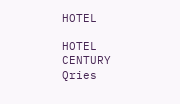HOTEL

HOTEL
CENTURY
Qries